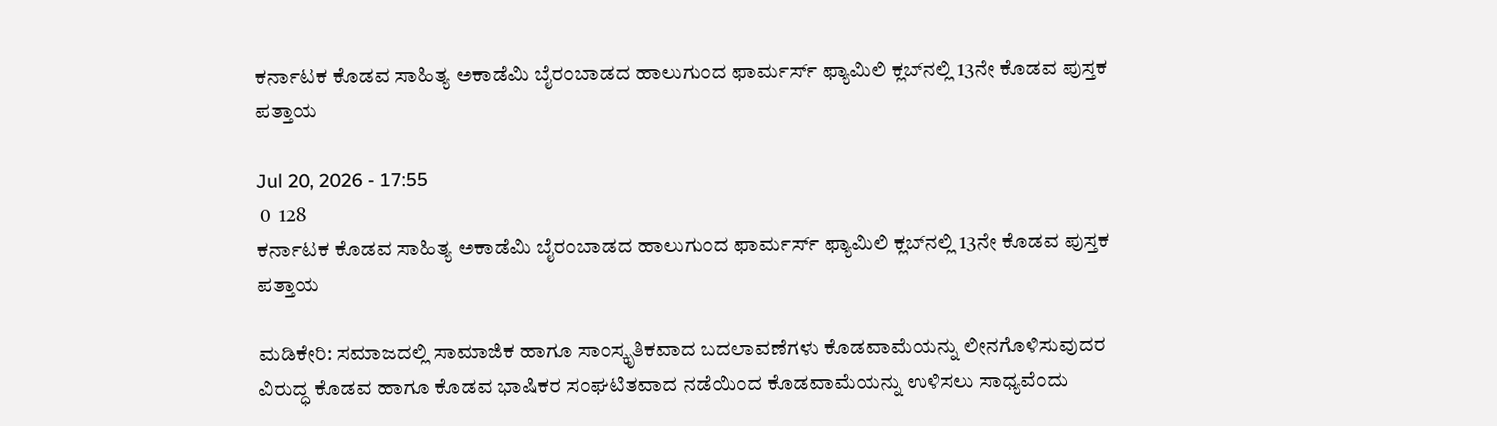ಕರ್ನಾಟಕ ಕೊಡವ ಸಾಹಿತ್ಯ ಅಕಾಡೆಮಿ ಬೈರಂಬಾಡದ ಹಾಲುಗುಂದ ಫಾರ್ಮರ್ಸ್ ಫ್ಯಾಮಿಲಿ ಕ್ಲಬ್‌ನಲ್ಲಿ 13ನೇ ಕೊಡವ ಪುಸ್ತಕ ಪತ್ತಾಯ

Jul 20, 2026 - 17:55
 0  128
ಕರ್ನಾಟಕ ಕೊಡವ ಸಾಹಿತ್ಯ ಅಕಾಡೆಮಿ ಬೈರಂಬಾಡದ ಹಾಲುಗುಂದ ಫಾರ್ಮರ್ಸ್ ಫ್ಯಾಮಿಲಿ ಕ್ಲಬ್‌ನಲ್ಲಿ 13ನೇ ಕೊಡವ ಪುಸ್ತಕ ಪತ್ತಾಯ

ಮಡಿಕೇರಿ: ಸಮಾಜದಲ್ಲಿ ಸಾಮಾಜಿಕ ಹಾಗೂ ಸಾಂಸ್ಕೃತಿಕವಾದ ಬದಲಾವಣೆಗಳು ಕೊಡವಾಮೆಯನ್ನು ಲೀನಗೊಳಿಸುವುದರ ವಿರುದ್ಧ ಕೊಡವ ಹಾಗೂ ಕೊಡವ ಭಾಷಿಕರ ಸಂಘಟಿತವಾದ ನಡೆಯಿಂದ ಕೊಡವಾಮೆಯನ್ನು ಉಳಿಸಲು ಸಾಧ್ಯವೆಂದು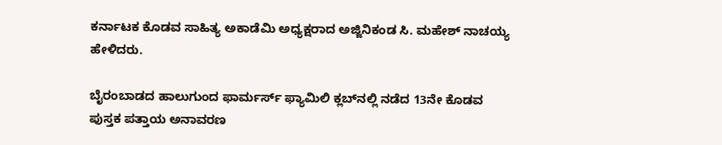ಕರ್ನಾಟಕ ಕೊಡವ ಸಾಹಿತ್ಯ ಅಕಾಡೆಮಿ ಅಧ್ಯಕ್ಷರಾದ ಅಜ್ಜಿನಿಕಂಡ ಸಿ. ಮಹೇಶ್ ನಾಚಯ್ಯ ಹೇಳಿದರು.

ಬೈರಂಬಾಡದ ಹಾಲುಗುಂದ ಫಾರ್ಮರ್ಸ್ ಫ್ಯಾಮಿಲಿ ಕ್ಲಬ್‌ನಲ್ಲಿ ನಡೆದ 13ನೇ ಕೊಡವ ಪುಸ್ತಕ ಪತ್ತಾಯ ಅನಾವರಣ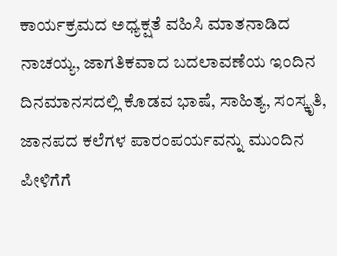ಕಾರ್ಯಕ್ರಮದ ಅಧ್ಯಕ್ಷತೆ ವಹಿಸಿ ಮಾತನಾಡಿದ ನಾಚಯ್ಯ, ಜಾಗತಿಕವಾದ ಬದಲಾವಣೆಯ ಇಂದಿನ ದಿನಮಾನಸದಲ್ಲಿ ಕೊಡವ ಭಾಷೆ, ಸಾಹಿತ್ಯ, ಸಂಸ್ಕೃತಿ, ಜಾನಪದ ಕಲೆಗಳ ಪಾರಂಪರ್ಯವನ್ನು ಮುಂದಿನ ಪೀಳಿಗೆಗೆ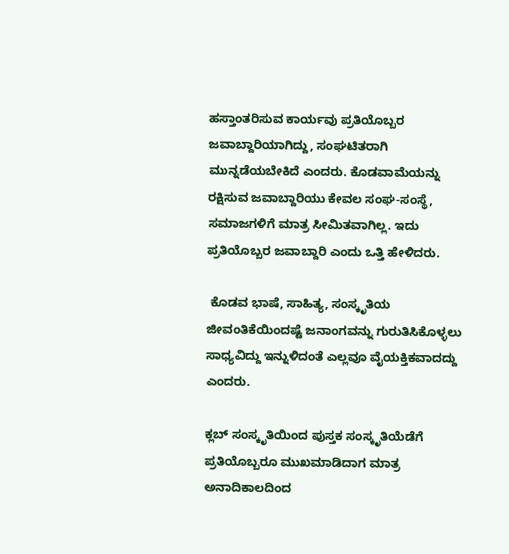ಹಸ್ತಾಂತರಿಸುವ ಕಾರ್ಯವು ಪ್ರತಿಯೊಬ್ಬರ ಜವಾಬ್ದಾರಿಯಾಗಿದ್ದು, ಸಂಘಟಿತರಾಗಿ ಮುನ್ನಡೆಯಬೇಕಿದೆ ಎಂದರು. ಕೊಡವಾಮೆಯನ್ನು ರಕ್ಷಿಸುವ ಜವಾಬ್ದಾರಿಯು ಕೇವಲ ಸಂಘ-ಸಂಸ್ಥೆ, ಸಮಾಜಗಳಿಗೆ ಮಾತ್ರ ಸೀಮಿತವಾಗಿಲ್ಲ. ಇದು ಪ್ರತಿಯೊಬ್ಬರ ಜವಾಬ್ದಾರಿ ಎಂದು ಒತ್ತಿ ಹೇಳಿದರು.

 ಕೊಡವ ಭಾಷೆ, ಸಾಹಿತ್ಯ, ಸಂಸ್ಕೃತಿಯ ಜೀವಂತಿಕೆಯಿಂದಷ್ಟೆ ಜನಾಂಗವನ್ನು ಗುರುತಿಸಿಕೊಳ್ಳಲು ಸಾಧ್ಯವಿದ್ದು ಇನ್ನುಳಿದಂತೆ ಎಲ್ಲವೂ ವೈಯಕ್ತಿಕವಾದದ್ದು ಎಂದರು.

ಕ್ಲಬ್ ಸಂಸ್ಕೃತಿಯಿಂದ ಪುಸ್ತಕ ಸಂಸ್ಕೃತಿಯೆಡೆಗೆ ಪ್ರತಿಯೊಬ್ಬರೂ ಮುಖಮಾಡಿದಾಗ ಮಾತ್ರ ಅನಾದಿಕಾಲದಿಂದ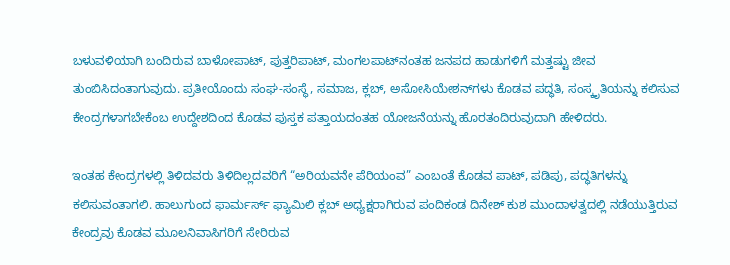ಬಳುವಳಿಯಾಗಿ ಬಂದಿರುವ ಬಾಳೋಪಾಟ್, ಪುತ್ತರಿಪಾಟ್, ಮಂಗಲಪಾಟ್‌ನಂತಹ ಜನಪದ ಹಾಡುಗಳಿಗೆ ಮತ್ತಷ್ಟು ಜೀವ ತುಂಬಿಸಿದಂತಾಗುವುದು. ಪ್ರತೀಯೊಂದು ಸಂಘ-ಸಂಸ್ಥೆ, ಸಮಾಜ, ಕ್ಲಬ್, ಅಸೋಸಿಯೇಶನ್‌ಗಳು ಕೊಡವ ಪದ್ಧತಿ, ಸಂಸ್ಕೃತಿಯನ್ನು ಕಲಿಸುವ ಕೇಂದ್ರಗಳಾಗಬೇಕೆಂಬ ಉದ್ದೇಶದಿಂದ ಕೊಡವ ಪುಸ್ತಕ ಪತ್ತಾಯದಂತಹ ಯೋಜನೆಯನ್ನು ಹೊರತಂದಿರುವುದಾಗಿ ಹೇಳಿದರು.

ಇಂತಹ ಕೇಂದ್ರಗಳಲ್ಲಿ ತಿಳಿದವರು ತಿಳಿದಿಲ್ಲದವರಿಗೆ “ಅರಿಯವನೇ ಪೆರಿಯಂವ” ಎಂಬಂತೆ ಕೊಡವ ಪಾಟ್, ಪಡಿಪು, ಪದ್ಧತಿಗಳನ್ನು ಕಲಿಸುವಂತಾಗಲಿ. ಹಾಲುಗುಂದ ಫಾರ್ಮರ್ಸ್ ಫ್ಯಾಮಿಲಿ ಕ್ಲಬ್ ಅಧ್ಯಕ್ಷರಾಗಿರುವ ಪಂದಿಕಂಡ ದಿನೇಶ್ ಕುಶ ಮುಂದಾಳತ್ವದಲ್ಲಿ ನಡೆಯುತ್ತಿರುವ ಕೇಂದ್ರವು ಕೊಡವ ಮೂಲನಿವಾಸಿಗರಿಗೆ ಸೇರಿರುವ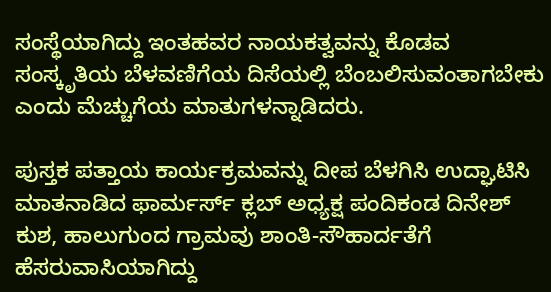ಸಂಸ್ಥೆಯಾಗಿದ್ದು ಇಂತಹವರ ನಾಯಕತ್ವವನ್ನು ಕೊಡವ ಸಂಸ್ಕೃತಿಯ ಬೆಳವಣಿಗೆಯ ದಿಸೆಯಲ್ಲಿ ಬೆಂಬಲಿಸುವಂತಾಗಬೇಕು ಎಂದು ಮೆಚ್ಚುಗೆಯ ಮಾತುಗಳನ್ನಾಡಿದರು.

ಪುಸ್ತಕ ಪತ್ತಾಯ ಕಾರ್ಯಕ್ರಮವನ್ನು ದೀಪ ಬೆಳಗಿಸಿ ಉದ್ಘಾಟಿಸಿ ಮಾತನಾಡಿದ ಫಾರ್ಮರ್ಸ್ ಕ್ಲಬ್ ಅಧ್ಯಕ್ಷ ಪಂದಿಕಂಡ ದಿನೇಶ್ ಕುಶ, ಹಾಲುಗುಂದ ಗ್ರಾಮವು ಶಾಂತಿ-ಸೌಹಾರ್ದತೆಗೆ ಹೆಸರುವಾಸಿಯಾಗಿದ್ದು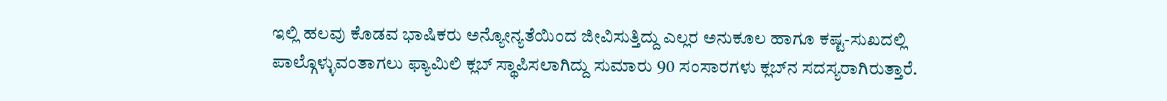ಇಲ್ಲಿ ಹಲವು ಕೊಡವ ಭಾಷಿಕರು ಅನ್ಯೋನ್ಯತೆಯಿಂದ ಜೀವಿಸುತ್ತಿದ್ದು ಎಲ್ಲರ ಅನುಕೂಲ ಹಾಗೂ ಕಷ್ಟ-ಸುಖದಲ್ಲಿ ಪಾಲ್ಗೊಳ್ಳುವಂತಾಗಲು ಫ್ಯಾಮಿಲಿ ಕ್ಲಬ್ ಸ್ಥಾಪಿಸಲಾಗಿದ್ದು ಸುಮಾರು 90 ಸಂಸಾರಗಳು ಕ್ಲಬ್‌ನ ಸದಸ್ಯರಾಗಿರುತ್ತಾರೆ.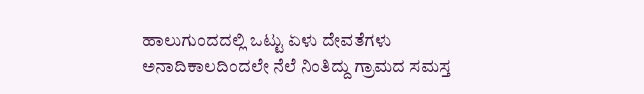ಹಾಲುಗುಂದದಲ್ಲಿ ಒಟ್ಟು ಏಳು ದೇವತೆಗಳು ಅನಾದಿಕಾಲದಿಂದಲೇ ನೆಲೆ ನಿಂತಿದ್ದು ಗ್ರಾಮದ ಸಮಸ್ತ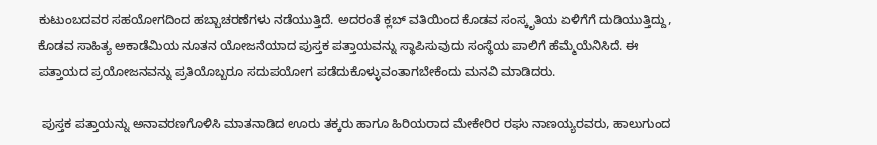ಕುಟುಂಬದವರ ಸಹಯೋಗದಿಂದ ಹಬ್ಬಾಚರಣೆಗಳು ನಡೆಯುತ್ತಿದೆ. ಅದರಂತೆ ಕ್ಲಬ್ ವತಿಯಿಂದ ಕೊಡವ ಸಂಸ್ಕೃತಿಯ ಏಳಿಗೆಗೆ ದುಡಿಯುತ್ತಿದ್ದು, ಕೊಡವ ಸಾಹಿತ್ಯ ಅಕಾಡೆಮಿಯ ನೂತನ ಯೋಜನೆಯಾದ ಪುಸ್ತಕ ಪತ್ತಾಯವನ್ನು ಸ್ಥಾಪಿಸುವುದು ಸಂಸ್ಥೆಯ ಪಾಲಿಗೆ ಹೆಮ್ಮೆಯೆನಿಸಿದೆ. ಈ ಪತ್ತಾಯದ ಪ್ರಯೋಜನವನ್ನು ಪ್ರತಿಯೊಬ್ಬರೂ ಸದುಪಯೋಗ ಪಡೆದುಕೊಳ್ಳುವಂತಾಗಬೇಕೆಂದು ಮನವಿ ಮಾಡಿದರು.

 ಪುಸ್ತಕ ಪತ್ತಾಯನ್ನು ಅನಾವರಣಗೊಳಿಸಿ ಮಾತನಾಡಿದ ಊರು ತಕ್ಕರು ಹಾಗೂ ಹಿರಿಯರಾದ ಮೇಕೇರಿರ ರಘು ನಾಣಯ್ಯರವರು, ಹಾಲುಗುಂದ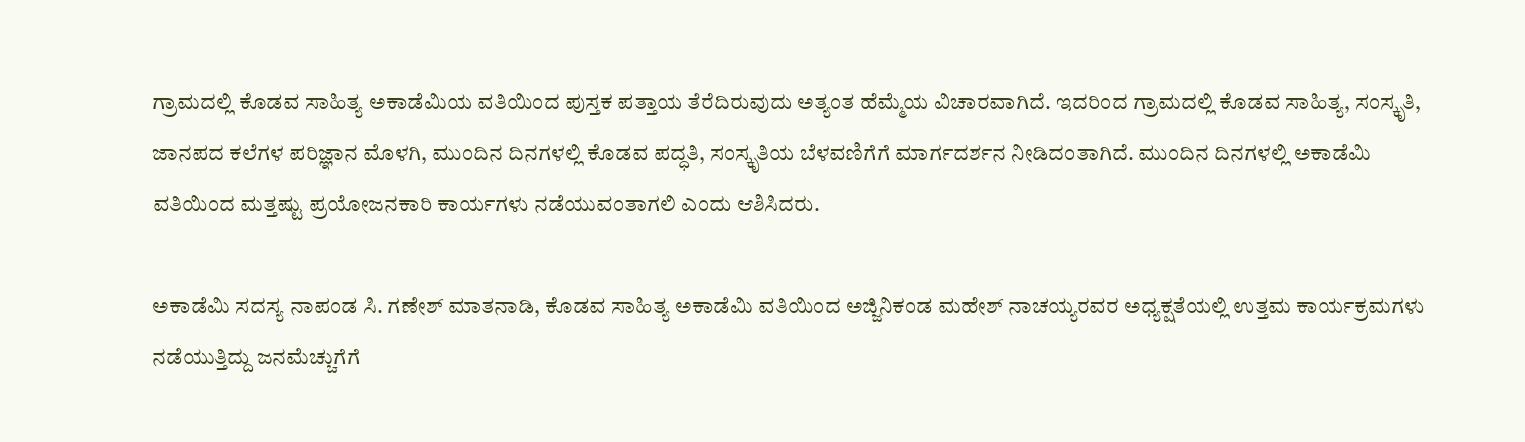ಗ್ರಾಮದಲ್ಲಿ ಕೊಡವ ಸಾಹಿತ್ಯ ಅಕಾಡೆಮಿಯ ವತಿಯಿಂದ ಪುಸ್ತಕ ಪತ್ತಾಯ ತೆರೆದಿರುವುದು ಅತ್ಯಂತ ಹೆಮ್ಮೆಯ ವಿಚಾರವಾಗಿದೆ. ಇದರಿಂದ ಗ್ರಾಮದಲ್ಲಿ ಕೊಡವ ಸಾಹಿತ್ಯ, ಸಂಸ್ಕೃತಿ, ಜಾನಪದ ಕಲೆಗಳ ಪರಿಜ್ಞಾನ ಮೊಳಗಿ, ಮುಂದಿನ ದಿನಗಳಲ್ಲಿ ಕೊಡವ ಪದ್ಧತಿ, ಸಂಸ್ಕೃತಿಯ ಬೆಳವಣಿಗೆಗೆ ಮಾರ್ಗದರ್ಶನ ನೀಡಿದಂತಾಗಿದೆ. ಮುಂದಿನ ದಿನಗಳಲ್ಲಿ ಅಕಾಡೆಮಿ ವತಿಯಿಂದ ಮತ್ತಷ್ಟು ಪ್ರಯೋಜನಕಾರಿ ಕಾರ್ಯಗಳು ನಡೆಯುವಂತಾಗಲಿ ಎಂದು ಆಶಿಸಿದರು.

ಅಕಾಡೆಮಿ ಸದಸ್ಯ ನಾಪಂಡ ಸಿ. ಗಣೇಶ್ ಮಾತನಾಡಿ, ಕೊಡವ ಸಾಹಿತ್ಯ ಅಕಾಡೆಮಿ ವತಿಯಿಂದ ಅಜ್ಜಿನಿಕಂಡ ಮಹೇಶ್ ನಾಚಯ್ಯರವರ ಅಧ್ಯಕ್ಷತೆಯಲ್ಲಿ ಉತ್ತಮ ಕಾರ್ಯಕ್ರಮಗಳು ನಡೆಯುತ್ತಿದ್ದು ಜನಮೆಚ್ಚುಗೆಗೆ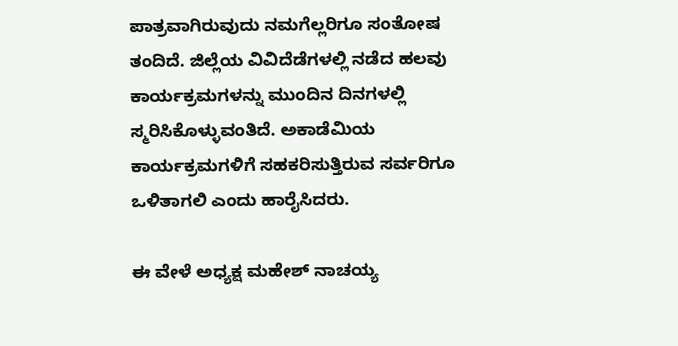ಪಾತ್ರವಾಗಿರುವುದು ನಮಗೆಲ್ಲರಿಗೂ ಸಂತೋಷ ತಂದಿದೆ. ಜಿಲ್ಲೆಯ ವಿವಿದೆಡೆಗಳಲ್ಲಿ ನಡೆದ ಹಲವು ಕಾರ್ಯಕ್ರಮಗಳನ್ನು ಮುಂದಿನ ದಿನಗಳಲ್ಲಿ ಸ್ಮರಿಸಿಕೊಳ್ಳುವಂತಿದೆ. ಅಕಾಡೆಮಿಯ ಕಾರ್ಯಕ್ರಮಗಳಿಗೆ ಸಹಕರಿಸುತ್ತಿರುವ ಸರ್ವರಿಗೂ ಒಳಿತಾಗಲಿ ಎಂದು ಹಾರೈಸಿದರು.

ಈ ವೇಳೆ ಅಧ್ಯಕ್ಷ ಮಹೇಶ್ ನಾಚಯ್ಯ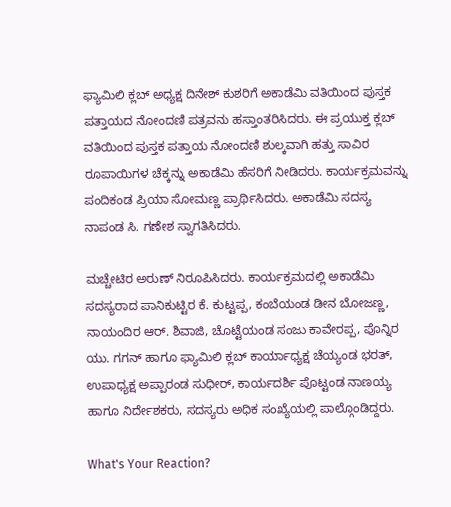ಫ್ಯಾಮಿಲಿ ಕ್ಲಬ್ ಅಧ್ಯಕ್ಷ ದಿನೇಶ್ ಕುಶರಿಗೆ ಅಕಾಡೆಮಿ ವತಿಯಿಂದ ಪುಸ್ತಕ ಪತ್ತಾಯದ ನೋಂದಣಿ ಪತ್ರವನು ಹಸ್ತಾಂತರಿಸಿದರು. ಈ ಪ್ರಯುಕ್ತ ಕ್ಲಬ್ ವತಿಯಿಂದ ಪುಸ್ತಕ ಪತ್ತಾಯ ನೋಂದಣಿ ಶುಲ್ಕವಾಗಿ ಹತ್ತು ಸಾವಿರ ರೂಪಾಯಿಗಳ ಚೆಕ್ಕನ್ನು ಅಕಾಡೆಮಿ ಹೆಸರಿಗೆ ನೀಡಿದರು. ಕಾರ್ಯಕ್ರಮವನ್ನು ಪಂದಿಕಂಡ ಪ್ರಿಯಾ ಸೋಮಣ್ಣ ಪ್ರಾರ್ಥಿಸಿದರು. ಅಕಾಡೆಮಿ ಸದಸ್ಯ ನಾಪಂಡ ಸಿ. ಗಣೇಶ ಸ್ವಾಗತಿಸಿದರು.

ಮಚ್ಚೇಟಿರ ಅರುಣ್ ನಿರೂಪಿಸಿದರು. ಕಾರ್ಯಕ್ರಮದಲ್ಲಿ ಅಕಾಡೆಮಿ ಸದಸ್ಯರಾದ ಪಾನಿಕುಟ್ಟಿರ ಕೆ. ಕುಟ್ಟಪ್ಪ, ಕಂಬೆಯಂಡ ಡೀನ ಬೋಜಣ್ಣ, ನಾಯಂದಿರ ಆರ್. ಶಿವಾಜಿ, ಚೊಟ್ಟೆಯಂಡ ಸಂಜು ಕಾವೇರಪ್ಪ, ಪೊನ್ನಿರ ಯು. ಗಗನ್ ಹಾಗೂ ಫ್ಯಾಮಿಲಿ ಕ್ಲಬ್ ಕಾರ್ಯಾಧ್ಯಕ್ಷ ಚೆಯ್ಯಂಡ ಭರತ್, ಉಪಾಧ್ಯಕ್ಷ ಅಪ್ಪಾರಂಡ ಸುಧೀರ್, ಕಾರ್ಯದರ್ಶಿ ಪೊಟ್ಟಂಡ ನಾಣಯ್ಯ ಹಾಗೂ ನಿರ್ದೇಶಕರು, ಸದಸ್ಯರು ಅಧಿಕ ಸಂಖ್ಯೆಯಲ್ಲಿ ಪಾಲ್ಗೊಂಡಿದ್ದರು.

What's Your Reaction?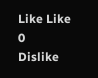Like Like 0
Dislike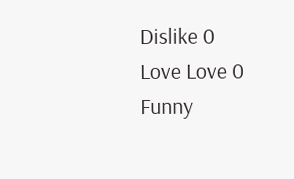Dislike 0
Love Love 0
Funny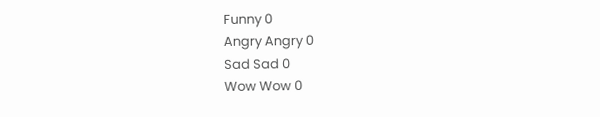Funny 0
Angry Angry 0
Sad Sad 0
Wow Wow 0